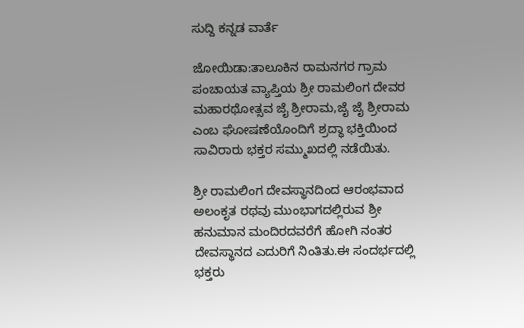ಸುದ್ದಿ ಕನ್ನಡ ವಾರ್ತೆ

ಜೋಯಿಡಾ:ತಾಲೂಕಿನ ರಾಮನಗರ ಗ್ರಾಮ ಪಂಚಾಯತ ವ್ಯಾಪ್ತಿಯ ಶ್ರೀ ರಾಮಲಿಂಗ ದೇವರ ಮಹಾರಥೋತ್ಸವ ಜೈ ಶ್ರೀರಾಮ,ಜೈ ಜೈ ಶ್ರೀರಾಮ ಎಂಬ ಘೋಷಣೆಯೊಂದಿಗೆ ಶ್ರದ್ಧಾ ಭಕ್ತಿಯಿಂದ ಸಾವಿರಾರು ಭಕ್ತರ ಸಮ್ಮುಖದಲ್ಲಿ ನಡೆಯಿತು.

ಶ್ರೀ ರಾಮಲಿಂಗ ದೇವಸ್ಥಾನದಿಂದ ಆರಂಭವಾದ ಅಲಂಕೃತ ರಥವು ಮುಂಭಾಗದಲ್ಲಿರುವ ಶ್ರೀ ಹನುಮಾನ ಮಂದಿರದವರೆಗೆ ಹೋಗಿ ನಂತರ ದೇವಸ್ಥಾನದ ಎದುರಿಗೆ ನಿಂತಿತು.ಈ ಸಂದರ್ಭದಲ್ಲಿ ಭಕ್ತರು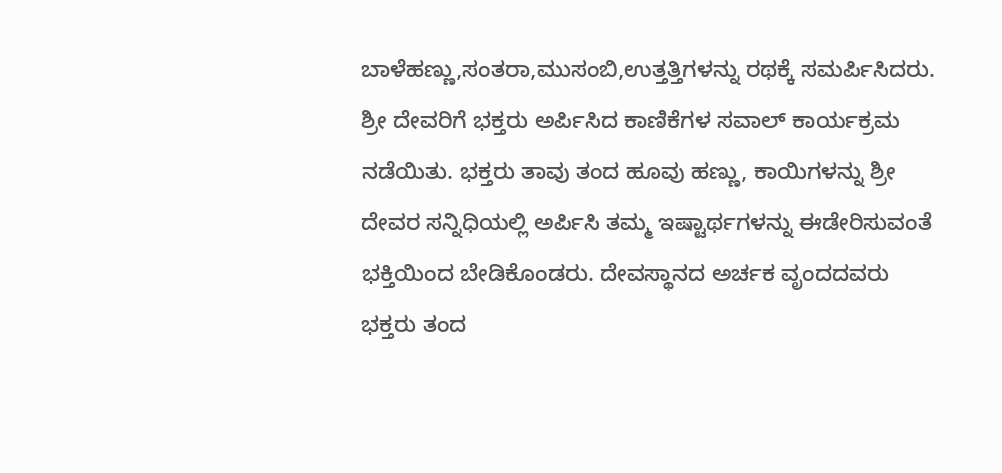ಬಾಳೆಹಣ್ಣು,ಸಂತರಾ,ಮುಸಂಬಿ,ಉತ್ತತ್ತಿಗಳನ್ನು ರಥಕ್ಕೆ ಸಮರ್ಪಿಸಿದರು. ಶ್ರೀ ದೇವರಿಗೆ ಭಕ್ತರು ಅರ್ಪಿಸಿದ ಕಾಣಿಕೆಗಳ ಸವಾಲ್ ಕಾರ್ಯಕ್ರಮ ನಡೆಯಿತು. ಭಕ್ತರು ತಾವು ತಂದ ಹೂವು ಹಣ್ಣು, ಕಾಯಿಗಳನ್ನು ಶ್ರೀ ದೇವರ ಸನ್ನಿಧಿಯಲ್ಲಿ ಅರ್ಪಿಸಿ ತಮ್ಮ ಇಷ್ಟಾರ್ಥಗಳನ್ನು ಈಡೇರಿಸುವಂತೆ ಭಕ್ತಿಯಿಂದ ಬೇಡಿಕೊಂಡರು. ದೇವಸ್ಥಾನದ ಅರ್ಚಕ ವೃಂದದವರು ಭಕ್ತರು ತಂದ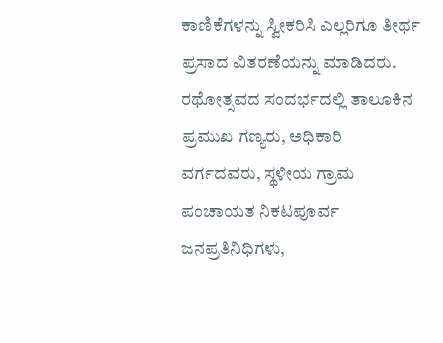ಕಾಣಿಕೆಗಳನ್ನು ಸ್ವೀಕರಿಸಿ ಎಲ್ಲರಿಗೂ ತೀರ್ಥ ಪ್ರಸಾದ ವಿತರಣೆಯನ್ನು ಮಾಡಿದರು. ರಥೋತ್ಸವದ ಸಂದರ್ಭದಲ್ಲಿ ತಾಲೂಕಿನ ಪ್ರಮುಖ ಗಣ್ಯರು, ಅಧಿಕಾರಿ ವರ್ಗದವರು, ಸ್ಥಳೀಯ ಗ್ರಾಮ ಪಂಚಾಯತ ನಿಕಟಪೂರ್ವ ಜನಪ್ರತಿನಿಧಿಗಳು,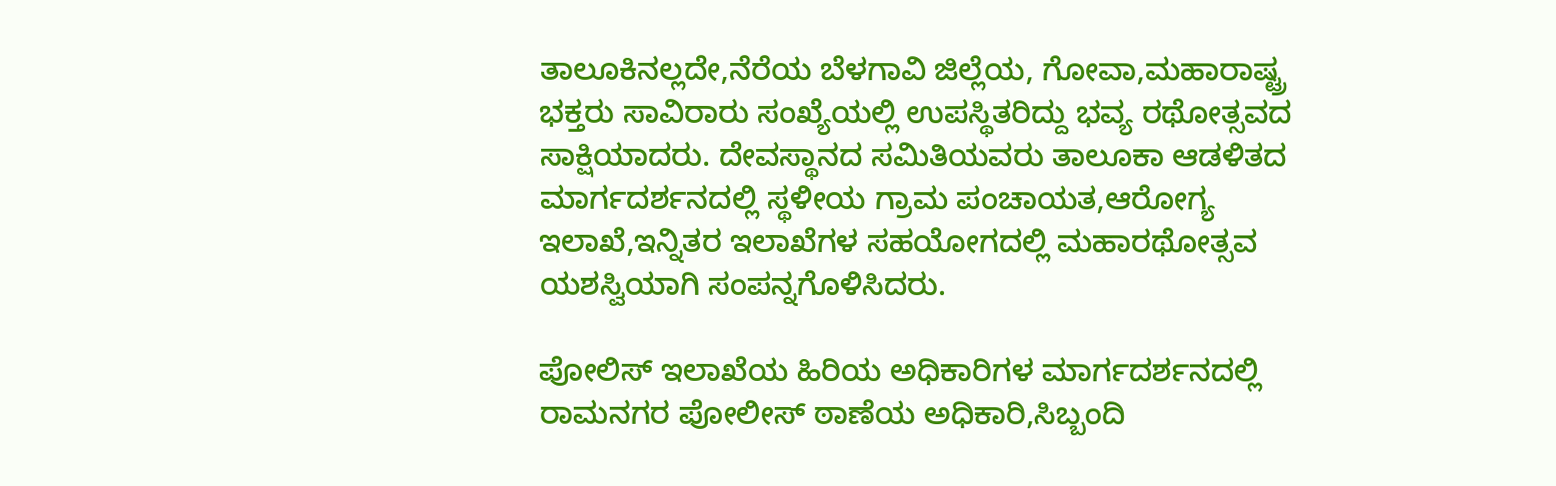ತಾಲೂಕಿನಲ್ಲದೇ,ನೆರೆಯ ಬೆಳಗಾವಿ ಜಿಲ್ಲೆಯ, ಗೋವಾ,ಮಹಾರಾಷ್ಟ್ರ ಭಕ್ತರು ಸಾವಿರಾರು ಸಂಖ್ಯೆಯಲ್ಲಿ ಉಪಸ್ಥಿತರಿದ್ದು ಭವ್ಯ ರಥೋತ್ಸವದ ಸಾಕ್ಷಿಯಾದರು. ದೇವಸ್ಥಾನದ ಸಮಿತಿಯವರು ತಾಲೂಕಾ ಆಡಳಿತದ ಮಾರ್ಗದರ್ಶನದಲ್ಲಿ ಸ್ಥಳೀಯ ಗ್ರಾಮ ಪಂಚಾಯತ,ಆರೋಗ್ಯ ಇಲಾಖೆ,ಇನ್ನಿತರ ಇಲಾಖೆಗಳ ಸಹಯೋಗದಲ್ಲಿ ಮಹಾರಥೋತ್ಸವ ಯಶಸ್ವಿಯಾಗಿ ಸಂಪನ್ನಗೊಳಿಸಿದರು.

ಪೋಲಿಸ್ ಇಲಾಖೆಯ ಹಿರಿಯ ಅಧಿಕಾರಿಗಳ ಮಾರ್ಗದರ್ಶನದಲ್ಲಿ ರಾಮನಗರ ಪೋಲೀಸ್ ಠಾಣೆಯ ಅಧಿಕಾರಿ,ಸಿಬ್ಬಂದಿ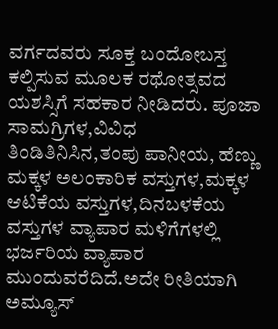ವರ್ಗದವರು ಸೂಕ್ತ ಬಂದೋಬಸ್ತ ಕಲ್ಪಿಸುವ ಮೂಲಕ ರಥೋತ್ಸವದ ಯಶಸ್ಸಿಗೆ ಸಹಕಾರ ನೀಡಿದರು. ಪೂಜಾ ಸಾಮಗ್ರಿಗಳ,ವಿವಿಧ ತಿಂಡಿತಿನಿಸಿನ,ತಂಪು ಪಾನೀಯ, ಹೆಣ್ಣು ಮಕ್ಕಳ ಅಲಂಕಾರಿಕ ವಸ್ತುಗಳ,ಮಕ್ಕಳ ಆಟಿಕೆಯ ವಸ್ತುಗಳ,ದಿನಬಳಕೆಯ ವಸ್ತುಗಳ ವ್ಯಾಪಾರ ಮಳಿಗೆಗಳಲ್ಲಿ ಭರ್ಜರಿಯ ವ್ಯಾಪಾರ ಮುಂದುವರೆದಿದೆ.ಅದೇ ರೀತಿಯಾಗಿ ಅಮ್ಯೂಸ್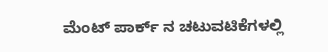ಮೆಂಟ್ ಪಾರ್ಕ್ ನ ಚಟುವಟಿಕೆಗಳಲ್ಲಿ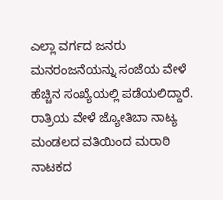ಎಲ್ಲಾ ವರ್ಗದ ಜನರು ಮನರಂಜನೆಯನ್ನು ಸಂಜೆಯ ವೇಳೆ ಹೆಚ್ಚಿನ ಸಂಖ್ಯೆಯಲ್ಲಿ ಪಡೆಯಲಿದ್ದಾರೆ. ರಾತ್ರಿಯ ವೇಳೆ ಜ್ಯೋತಿಬಾ ನಾಟ್ಯ ಮಂಡಲದ ವತಿಯಿಂದ ಮರಾಠಿ ನಾಟಕದ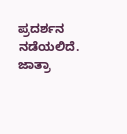ಪ್ರದರ್ಶನ ನಡೆಯಲಿದೆ. ಜಾತ್ರಾ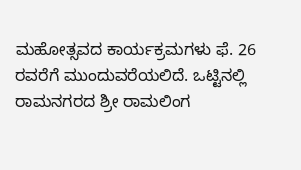ಮಹೋತ್ಸವದ ಕಾರ್ಯಕ್ರಮಗಳು ಫೆ. 26 ರವರೆಗೆ ಮುಂದುವರೆಯಲಿದೆ. ಒಟ್ಟಿನಲ್ಲಿ ರಾಮನಗರದ ಶ್ರೀ ರಾಮಲಿಂಗ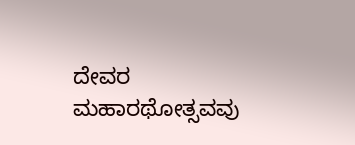ದೇವರ ಮಹಾರಥೋತ್ಸವವು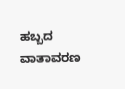ಹಬ್ಬದ ವಾತಾವರಣ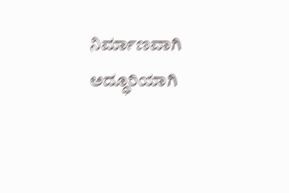ನಿರ್ಮಾಣವಾಗಿ ಅದ್ಧೂರಿಯಾಗಿ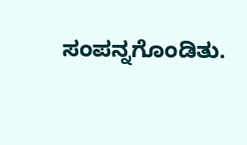ಸಂಪನ್ನಗೊಂಡಿತು.